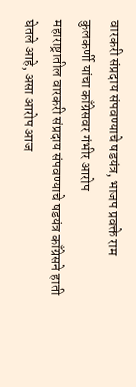वारकरी संप्रदाय संपवण्याचे षडयंत्र, भाजप प्रवक्ते राम कुलकर्णी यांचा काँग्रेसवर गंभीर आरोप
महाराष्ट्रातील वारकरी संप्रदाय संपवण्याचे षडयंत्र काँग्रेसने हाती घेतले आहे, असा आरोप आज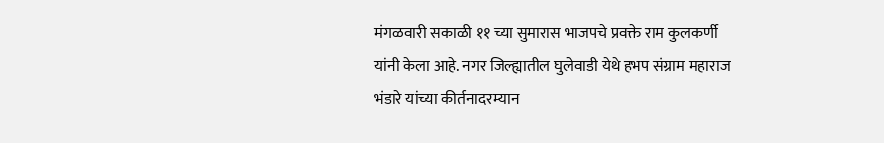मंगळवारी सकाळी ११ च्या सुमारास भाजपचे प्रवक्ते राम कुलकर्णी यांनी केला आहे. नगर जिल्ह्यातील घुलेवाडी येथे हभप संग्राम महाराज भंडारे यांच्या कीर्तनादरम्यान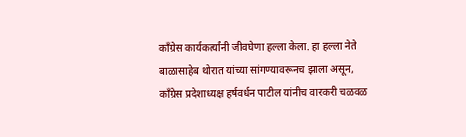काँग्रेस कार्यकर्त्यांनी जीवघेणा हल्ला केला. हा हल्ला नेते बाळासाहेब थोरात यांच्या सांगण्यावरूनच झाला असून, काँग्रेस प्रदेशाध्यक्ष हर्षवर्धन पाटील यांनीच वारकरी चळवळ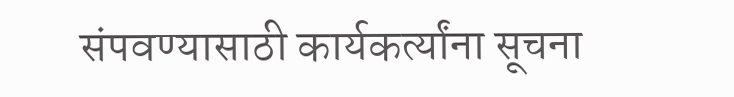संपवण्यासाठी कार्यकर्त्यांना सूचना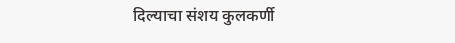दिल्याचा संशय कुलकर्णी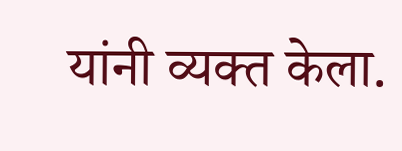यांनी व्यक्त केला.